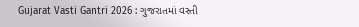Gujarat Vasti Gantri 2026 : ગુજરાતમાં વસ્તી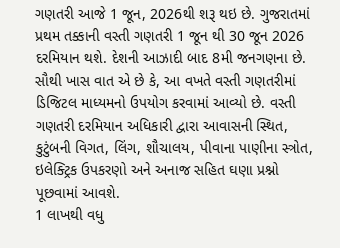ગણતરી આજે 1 જૂન, 2026થી શરૂ થઇ છે. ગુજરાતમાં પ્રથમ તક્કાની વસ્તી ગણતરી 1 જૂન થી 30 જૂન 2026 દરમિયાન થશે. દેશની આઝાદી બાદ 8મી જનગણના છે. સૌથી ખાસ વાત એ છે કે, આ વખતે વસ્તી ગણતરીમાં ડિજિટલ માધ્યમનો ઉપયોગ કરવામાં આવ્યો છે. વસ્તી ગણતરી દરમિયાન અધિકારી દ્વારા આવાસની સ્થિત, કુટુંબની વિગત, લિંગ, શૌચાલય, પીવાના પાણીના સ્ત્રોત, ઇલેક્ટ્રિક ઉપકરણો અને અનાજ સહિત ઘણા પ્રશ્નો પૂછવામાં આવશે.
1 લાખથી વધુ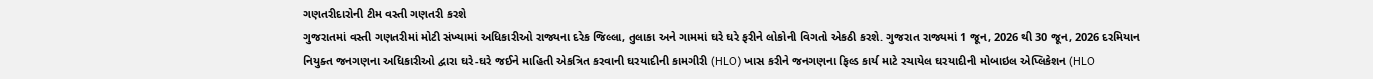ગણતરીદારોની ટીમ વસ્તી ગણતરી કરશે
ગુજરાતમાં વસ્તી ગણતરીમાં મોટી સંખ્યામાં અધિકારીઓ રાજ્યના દરેક જિલ્લા, તુલાકા અને ગામમાં ઘરે ઘરે ફરીને લોકોની વિગતો એકઠી કરશે. ગુજરાત રાજ્યમાં 1 જૂન, 2026 થી 30 જૂન, 2026 દરમિયાન નિયુક્ત જનગણના અધિકારીઓ દ્વારા ઘરે-ઘરે જઈને માહિતી એકત્રિત કરવાની ઘરયાદીની કામગીરી (HLO) ખાસ કરીને જનગણના ફિલ્ડ કાર્ય માટે રચાયેલ ઘરયાદીની મોબાઇલ એપ્લિકેશન (HLO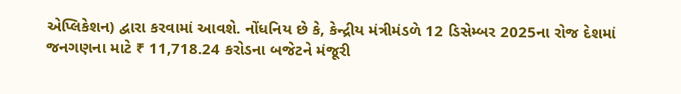એપ્લિકેશન) દ્વારા કરવામાં આવશે. નોંધનિય છે કે, કેન્દ્રીય મંત્રીમંડળે 12 ડિસેમ્બર 2025ના રોજ દેશમાં જનગણના માટે ₹ 11,718.24 કરોડના બજેટને મંજૂરી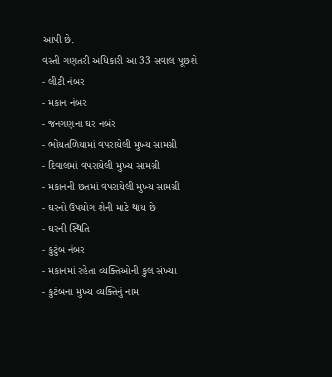આપી છે.
વસ્તી ગણતરી અધિકારી આ 33 સવાલ પૂછશે
- લીટી નંબર
- મકાન નંબર
- જનગણના ઘર નબંર
- ભોંયતળિયામાં વપરાયેલી મુખ્ય સામગ્રી
- દિવાલમાં વપરાયેલી મુખ્ય સામગ્રી
- મકાનની છતમાં વપરાયેલી મુખ્ય સામગ્રી
- ઘરનો ઉપયોગ શેની માટે થાય છે
- ઘરની સ્થિતિ
- કુટુંબ નંબર
- મકાનમાં રહેતા વ્યક્તિઓની કુલ સંખ્યા
- કુટંબના મુખ્ય વ્યક્તિનું નામ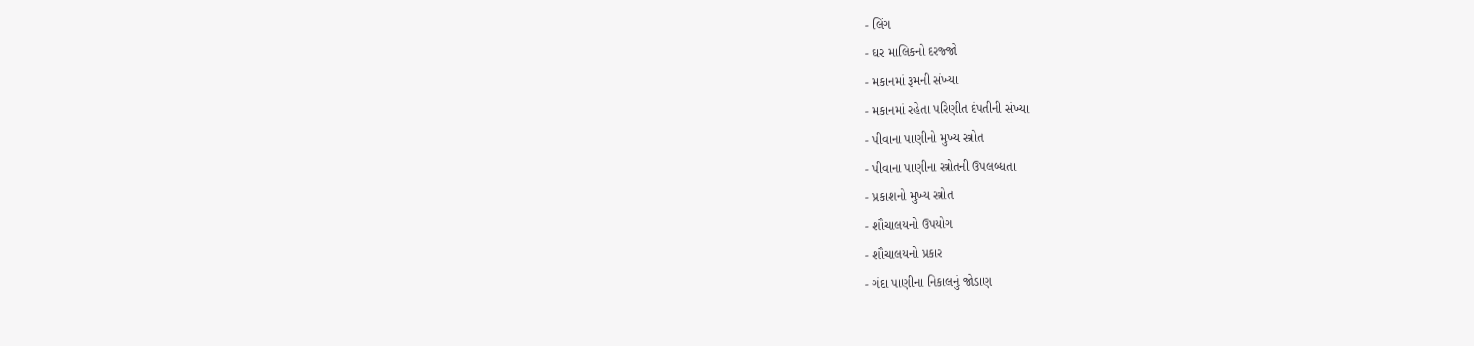- લિંગ
- ઘર માલિકનો દરજ્જો
- મકાનમાં રૂમની સંખ્યા
- મકાનમાં રહેતા પરિણીત દંપતીની સંખ્યા
- પીવાના પાણીનો મુખ્ય સ્ત્રોત
- પીવાના પાણીના સ્ત્રોતની ઉપલબ્ધતા
- પ્રકાશનો મુખ્ય સ્ત્રોત
- શૌચાલયનો ઉપયોગ
- શૌચાલયનો પ્રકાર
- ગંદા પાણીના નિકાલનું જોડાણ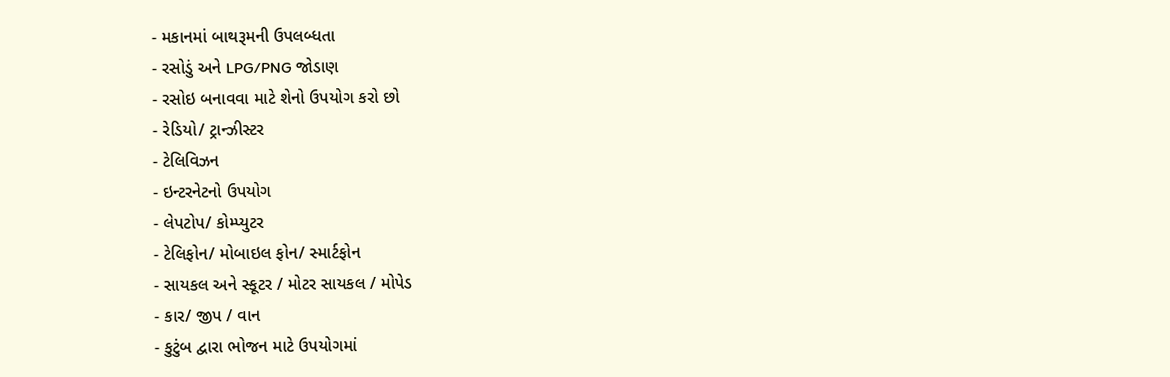- મકાનમાં બાથરૂમની ઉપલબ્ધતા
- રસોડું અને LPG/PNG જોડાણ
- રસોઇ બનાવવા માટે શેનો ઉપયોગ કરો છો
- રેડિયો/ ટ્રાન્ઝીસ્ટર
- ટેલિવિઝન
- ઇન્ટરનેટનો ઉપયોગ
- લેપટોપ/ કોમ્પ્યુટર
- ટેલિફોન/ મોબાઇલ ફોન/ સ્માર્ટફોન
- સાયકલ અને સ્કૂટર / મોટર સાયકલ / મોપેડ
- કાર/ જીપ / વાન
- કુટુંબ દ્વારા ભોજન માટે ઉપયોગમાં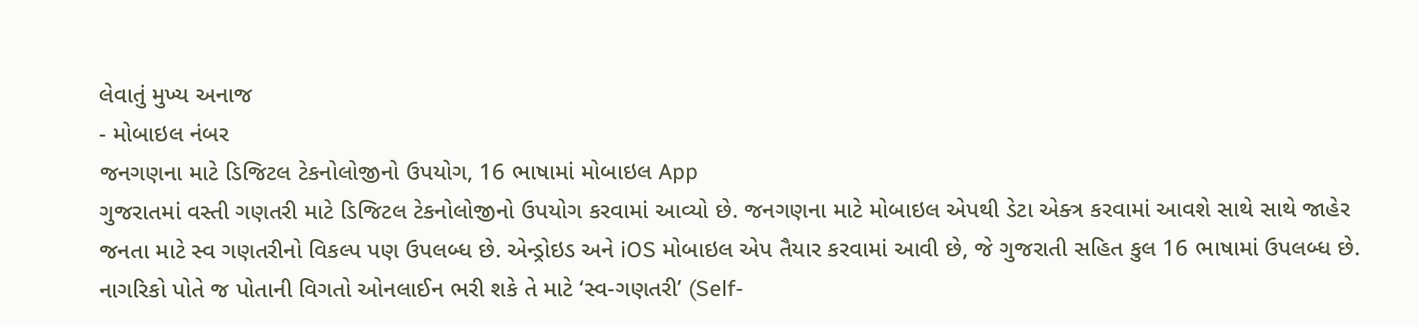લેવાતું મુખ્ય અનાજ
- મોબાઇલ નંબર
જનગણના માટે ડિજિટલ ટેકનોલોજીનો ઉપયોગ, 16 ભાષામાં મોબાઇલ App
ગુજરાતમાં વસ્તી ગણતરી માટે ડિજિટલ ટેકનોલોજીનો ઉપયોગ કરવામાં આવ્યો છે. જનગણના માટે મોબાઇલ એપથી ડેટા એક્ત્ર કરવામાં આવશે સાથે સાથે જાહેર જનતા માટે સ્વ ગણતરીનો વિકલ્પ પણ ઉપલબ્ધ છે. એન્ડ્રોઇડ અને iOS મોબાઇલ એપ તૈયાર કરવામાં આવી છે, જે ગુજરાતી સહિત કુલ 16 ભાષામાં ઉપલબ્ધ છે. નાગરિકો પોતે જ પોતાની વિગતો ઓનલાઈન ભરી શકે તે માટે ‘સ્વ-ગણતરી’ (Self-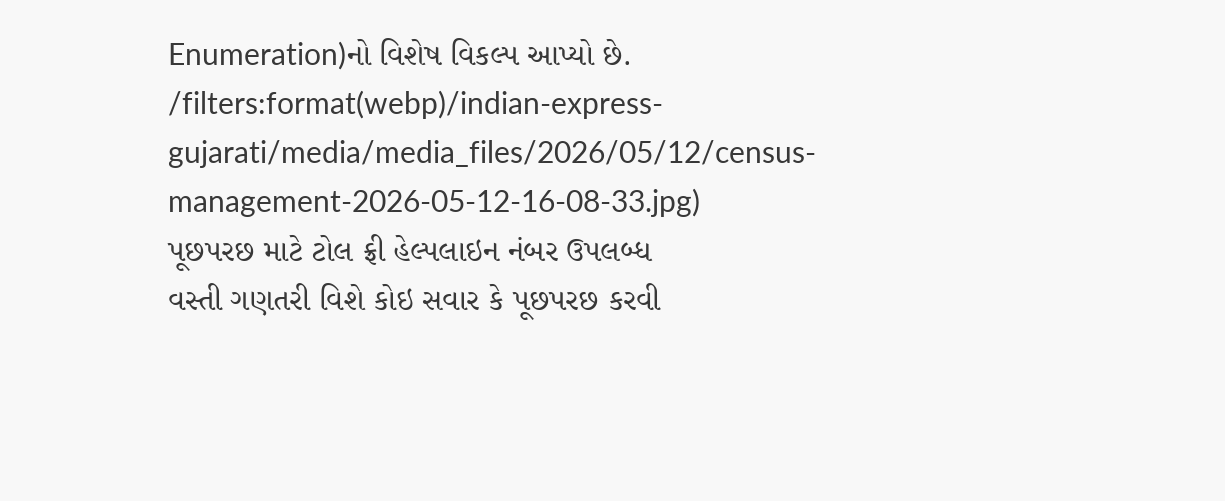Enumeration)નો વિશેષ વિકલ્પ આપ્યો છે.
/filters:format(webp)/indian-express-gujarati/media/media_files/2026/05/12/census-management-2026-05-12-16-08-33.jpg)
પૂછપરછ માટે ટોલ ફ્રી હેલ્પલાઇન નંબર ઉપલબ્ધ
વસ્તી ગણતરી વિશે કોઇ સવાર કે પૂછપરછ કરવી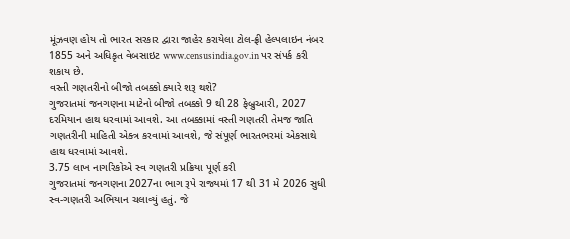મૂંઝવણ હોય તો ભારત સરકાર દ્વારા જાહેર કરાયેલા ટોલ-ફ્રી હેલ્પલાઇન નંબર 1855 અને અધિકૃત વેબસાઇટ www.censusindia.gov.in પર સંપર્ક કરી શકાય છે.
વસ્તી ગણતરીનો બીજો તબક્કો ક્યારે શરૂ થશે?
ગુજરાતમાં જનગણના માટેનો બીજો તબક્કો 9 થી 28 ફેબ્રુઆરી, 2027 દરમિયાન હાથ ધરવામાં આવશે. આ તબક્કામાં વસ્તી ગણતરી તેમજ જાતિ ગણતરીની માહિતી એક્ત્ર કરવામાં આવશે, જે સંપૂર્ણ ભારતભરમાં એકસાથે હાથ ધરવામાં આવશે.
3.75 લાખ નાગરિકોએ સ્વ ગણતરી પ્રક્રિયા પૂર્ણ કરી
ગુજરાતમાં જનગણના 2027ના ભાગ રૂપે રાજ્યમાં 17 થી 31 મે 2026 સુધી સ્વ-ગણતરી અભિયાન ચલાવ્યું હતું. જે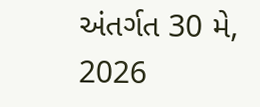અંતર્ગત 30 મે, 2026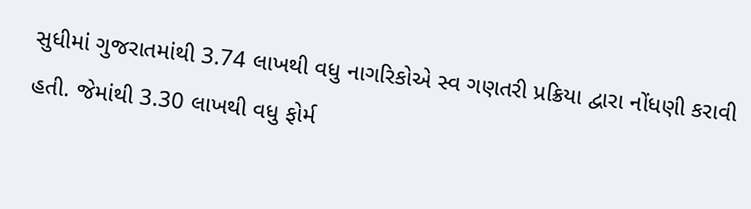સુધીમાં ગુજરાતમાંથી 3.74 લાખથી વધુ નાગરિકોએ સ્વ ગણતરી પ્રક્રિયા દ્વારા નોંધણી કરાવી હતી. જેમાંથી 3.30 લાખથી વધુ ફોર્મ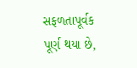સફળતાપૂર્વક પૂર્ણ થયા છે,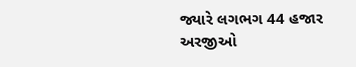જ્યારે લગભગ 44 હજાર અરજીઓ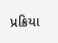પ્રક્રિયા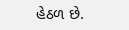હેઠળ છે.